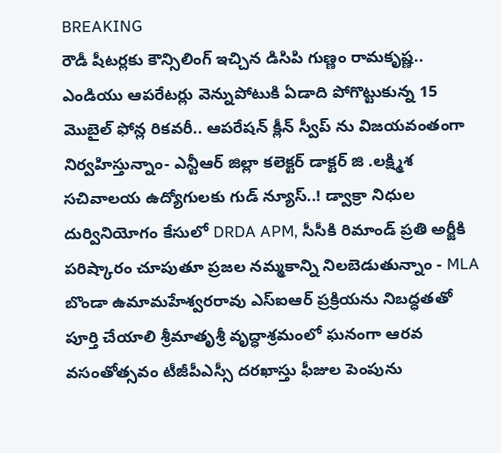BREAKING
రౌడీ షీటర్లకు కౌన్సిలింగ్ ఇచ్చిన డిసిపి గుణ్ణం రామకృష్ణ.. ఎండియు ఆపరేటర్లు వెన్నుపోటుకి ఏడాది పోగొట్టుకున్న 15 మొబైల్ ఫోన్ల రికవరీ.. ఆపరేషన్ క్లీన్ స్వీప్ ను విజయవంతంగా నిర్వహిస్తున్నాం- ఎన్టీఆర్ జిల్లా కలెక్టర్ డాక్టర్ జి .లక్ష్మిశ సచివాలయ ఉద్యోగులకు గుడ్ న్యూస్..! డ్వాక్రా నిధుల దుర్వినియోగం కేసులో DRDA APM, సీసీకి రిమాండ్ ప్రతి అర్జీకి పరిష్కారం చూపుతూ ప్రజల నమ్మకాన్ని నిలబెడుతున్నాం - MLA బొండా ఉమామహేశ్వరరావు ఎస్‌ఐఆర్ ప్రక్రియను నిబద్ధతతో పూర్తి చేయాలి శ్రీమాతృశ్రీ వృద్ధాశ్రమంలో ఘనంగా ఆరవ వసంతోత్సవం టీజీపీఎస్సీ దరఖాస్తు ఫీజుల పెంపును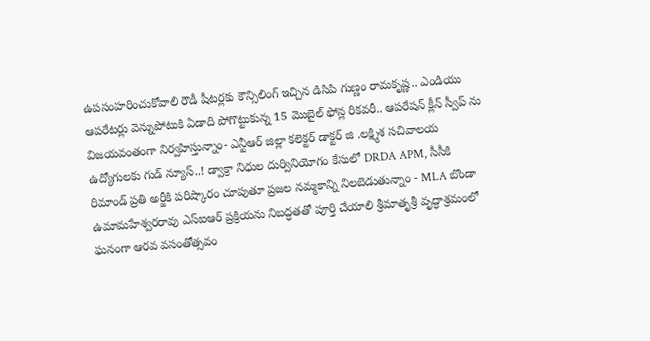ఉపసంహరించుకోవాలి రౌడీ షీటర్లకు కౌన్సిలింగ్ ఇచ్చిన డిసిపి గుణ్ణం రామకృష్ణ.. ఎండియు ఆపరేటర్లు వెన్నుపోటుకి ఏడాది పోగొట్టుకున్న 15 మొబైల్ ఫోన్ల రికవరీ.. ఆపరేషన్ క్లీన్ స్వీప్ ను విజయవంతంగా నిర్వహిస్తున్నాం- ఎన్టీఆర్ జిల్లా కలెక్టర్ డాక్టర్ జి .లక్ష్మిశ సచివాలయ ఉద్యోగులకు గుడ్ న్యూస్..! డ్వాక్రా నిధుల దుర్వినియోగం కేసులో DRDA APM, సీసీకి రిమాండ్ ప్రతి అర్జీకి పరిష్కారం చూపుతూ ప్రజల నమ్మకాన్ని నిలబెడుతున్నాం - MLA బొండా ఉమామహేశ్వరరావు ఎస్‌ఐఆర్ ప్రక్రియను నిబద్ధతతో పూర్తి చేయాలి శ్రీమాతృశ్రీ వృద్ధాశ్రమంలో ఘనంగా ఆరవ వసంతోత్సవం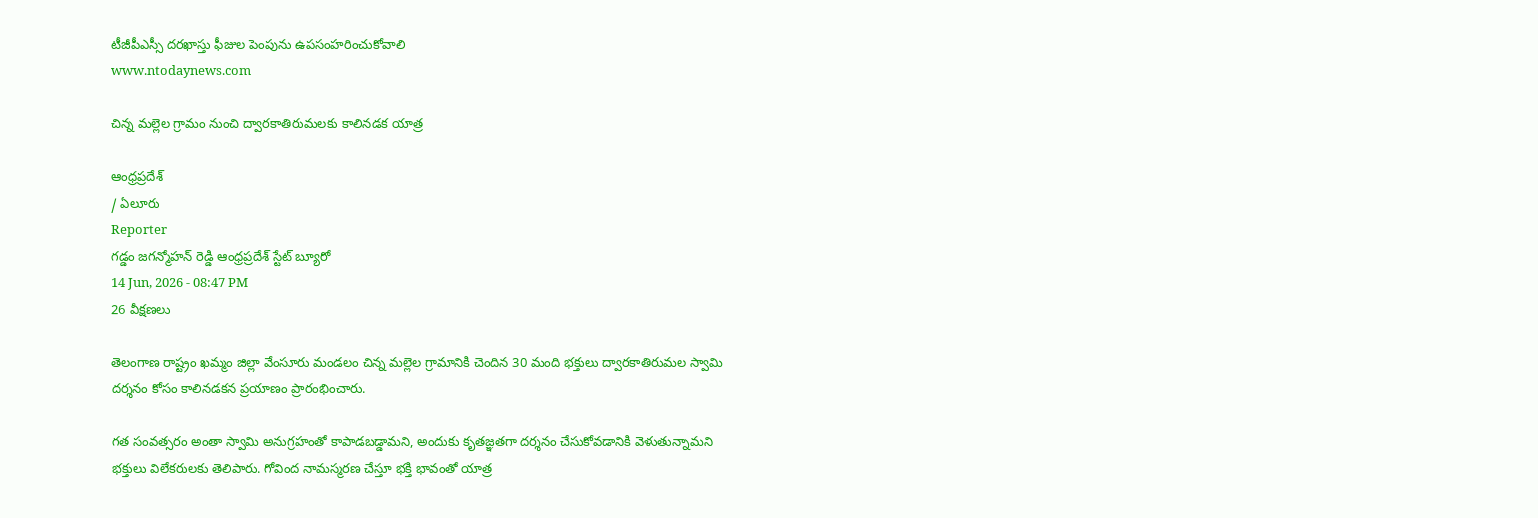టీజీపీఎస్సీ దరఖాస్తు ఫీజుల పెంపును ఉపసంహరించుకోవాలి
www.ntodaynews.com

చిన్న మల్లెల గ్రామం నుంచి ద్వారకాతిరుమలకు కాలినడక యాత్ర

ఆంధ్రప్రదేశ్
/ ఏలూరు
Reporter
గడ్డం జగన్మోహన్ రెడ్డి ఆంధ్రప్రదేశ్ స్టేట్ బ్యూరో
14 Jun, 2026 - 08:47 PM
26 వీక్షణలు

తెలంగాణ రాష్ట్రం ఖమ్మం జిల్లా వేంసూరు మండలం చిన్న మల్లెల గ్రామానికి చెందిన 30 మంది భక్తులు ద్వారకాతిరుమల స్వామి దర్శనం కోసం కాలినడకన ప్రయాణం ప్రారంభించారు.

గత సంవత్సరం అంతా స్వామి అనుగ్రహంతో కాపాడబడ్డామని, అందుకు కృతజ్ఞతగా దర్శనం చేసుకోవడానికి వెళుతున్నామని భక్తులు విలేకరులకు తెలిపారు. గోవింద నామస్మరణ చేస్తూ భక్తి భావంతో యాత్ర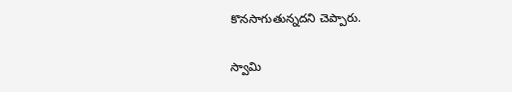కొనసాగుతున్నదని చెప్పారు.

స్వామి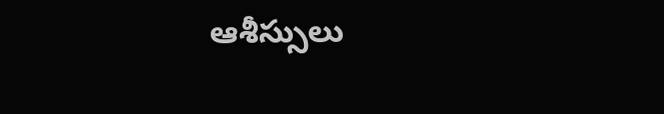ఆశీస్సులు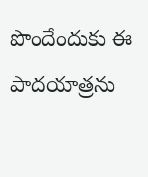పొందేందుకు ఈ పాదయాత్రను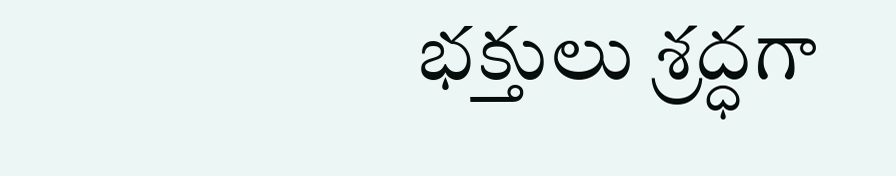భక్తులు శ్రద్ధగా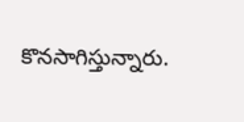కొనసాగిస్తున్నారు.